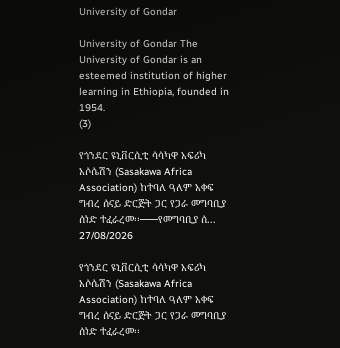University of Gondar

University of Gondar The University of Gondar is an esteemed institution of higher learning in Ethiopia, founded in 1954.
(3)

የጎንደር ዩኒቨርሲቲ ሳሳካዋ አፍሪካ አሶሴሽን (Sasakawa Africa Association) ከተባለ ዓለም አቀፍ ግብረ ሰናይ ድርጅት ጋር የጋራ መግባቢያ ሰነድ ተፈራረመ፡፡───የመግባቢያ ሰ...
27/08/2026

የጎንደር ዩኒቨርሲቲ ሳሳካዋ አፍሪካ አሶሴሽን (Sasakawa Africa Association) ከተባለ ዓለም አቀፍ ግብረ ሰናይ ድርጅት ጋር የጋራ መግባቢያ ሰነድ ተፈራረመ፡፡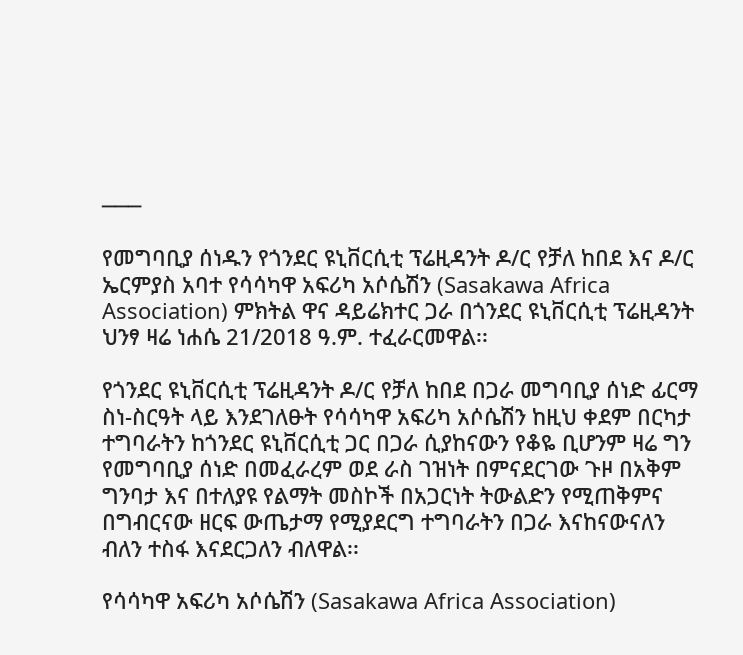───

የመግባቢያ ሰነዱን የጎንደር ዩኒቨርሲቲ ፕሬዚዳንት ዶ/ር የቻለ ከበደ እና ዶ/ር ኤርምያስ አባተ የሳሳካዋ አፍሪካ አሶሴሽን (Sasakawa Africa Association) ምክትል ዋና ዳይሬክተር ጋራ በጎንደር ዩኒቨርሲቲ ፕሬዚዳንት ህንፃ ዛሬ ነሐሴ 21/2018 ዓ.ም. ተፈራርመዋል፡፡

የጎንደር ዩኒቨርሲቲ ፕሬዚዳንት ዶ/ር የቻለ ከበደ በጋራ መግባቢያ ሰነድ ፊርማ ስነ-ስርዓት ላይ እንደገለፁት የሳሳካዋ አፍሪካ አሶሴሽን ከዚህ ቀደም በርካታ ተግባራትን ከጎንደር ዩኒቨርሲቲ ጋር በጋራ ሲያከናውን የቆዬ ቢሆንም ዛሬ ግን የመግባቢያ ሰነድ በመፈራረም ወደ ራስ ገዝነት በምናደርገው ጉዞ በአቅም ግንባታ እና በተለያዩ የልማት መስኮች በአጋርነት ትውልድን የሚጠቅምና በግብርናው ዘርፍ ውጤታማ የሚያደርግ ተግባራትን በጋራ እናከናውናለን ብለን ተስፋ እናደርጋለን ብለዋል፡፡

የሳሳካዋ አፍሪካ አሶሴሽን (Sasakawa Africa Association)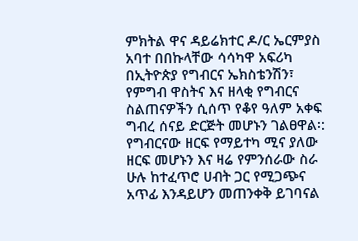ምክትል ዋና ዳይሬክተር ዶ/ር ኤርምያስ አባተ በበኩላቸው ሳሳካዋ አፍሪካ በኢትዮጵያ የግብርና ኤክስቴንሽን፣ የምግብ ዋስትና እና ዘላቂ የግብርና ስልጠናዎችን ሲሰጥ የቆየ ዓለም አቀፍ ግብረ ሰናይ ድርጅት መሆኑን ገልፀዋል፡: የግብርናው ዘርፍ የማይተካ ሚና ያለው ዘርፍ መሆኑን እና ዛሬ የምንሰራው ስራ ሁሉ ከተፈጥሮ ሀብት ጋር የሚጋጭና አጥፊ እንዳይሆን መጠንቀቅ ይገባናል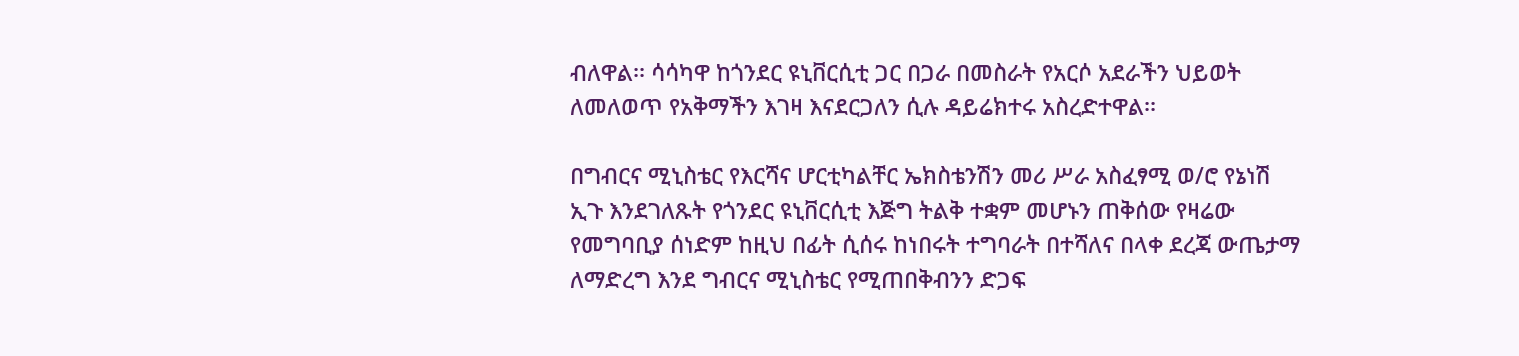ብለዋል፡፡ ሳሳካዋ ከጎንደር ዩኒቨርሲቲ ጋር በጋራ በመስራት የአርሶ አደራችን ህይወት ለመለወጥ የአቅማችን እገዛ እናደርጋለን ሲሉ ዳይሬክተሩ አስረድተዋል፡፡

በግብርና ሚኒስቴር የእርሻና ሆርቲካልቸር ኤክስቴንሽን መሪ ሥራ አስፈፃሚ ወ/ሮ የኔነሽ ኢጉ እንደገለጹት የጎንደር ዩኒቨርሲቲ እጅግ ትልቅ ተቋም መሆኑን ጠቅሰው የዛሬው የመግባቢያ ሰነድም ከዚህ በፊት ሲሰሩ ከነበሩት ተግባራት በተሻለና በላቀ ደረጃ ውጤታማ ለማድረግ እንደ ግብርና ሚኒስቴር የሚጠበቅብንን ድጋፍ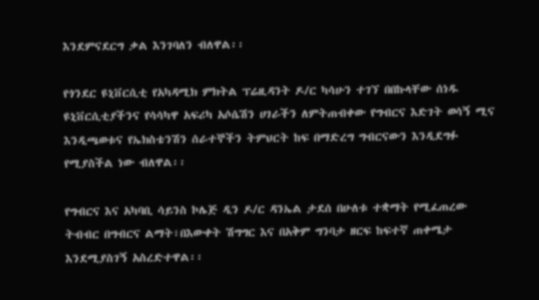እንደምናደርግ ቃል እንገባለን ብለዋል፡፡

የጎንደር ዩኒቨርሲቲ የአካዳሚክ ምክትል ፕሬዚዳንት ዶ/ር ካሳሁን ተገኘ በበኩላቸው ሰነዱ ዩኒቨርሲቲያችንና የሳሳካዋ አፍሪካ አሶሴሽን ሀገራችን ለምትጠብቀው የግብርና እድገት ወሳኝ ሚና እንዲጫወቱና የኤክስቴንሽን ሰራተኞችን ትምህርት ከፍ በማድረግ ግብርናውን እንዲደግፉ የሚያስችል ነው ብለዋል፡፡

የግብርና እና አካባቢ ሳይንስ ኮሌጅ ዲን ዶ/ር ዳንኤል ታደሰ በሁለቱ ተቋማት የሚፈጠረው ትብብር በግብርና ልማት፣በእውቀት ሽግግር እና በአቅም ግንባታ ዘርፍ ከፍተኛ ጠቀሜታ እንደሚያስገኝ አስረድተዋል፡፡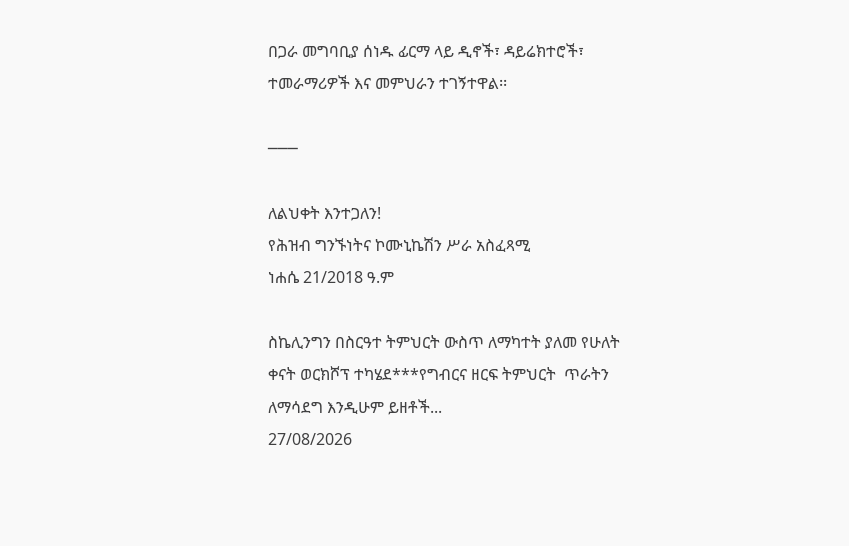በጋራ መግባቢያ ሰነዱ ፊርማ ላይ ዲኖች፣ ዳይሬክተሮች፣ ተመራማሪዎች እና መምህራን ተገኝተዋል፡፡

───

ለልህቀት እንተጋለን!
የሕዝብ ግንኙነትና ኮሙኒኬሽን ሥራ አስፈጻሚ
ነሐሴ 21/2018 ዓ.ም

ስኬሊንግን በስርዓተ ትምህርት ውስጥ ለማካተት ያለመ የሁለት ቀናት ወርክሾፕ ተካሄደ***የግብርና ዘርፍ ትምህርት  ጥራትን ለማሳደግ እንዲሁም ይዘቶች...
27/08/2026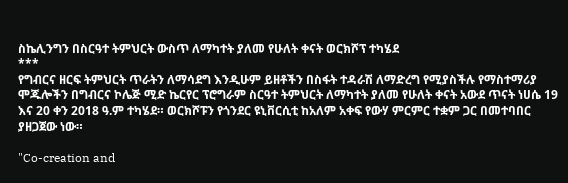ስኬሊንግን በስርዓተ ትምህርት ውስጥ ለማካተት ያለመ የሁለት ቀናት ወርክሾፕ ተካሄደ
***
የግብርና ዘርፍ ትምህርት ጥራትን ለማሳደግ እንዲሁም ይዘቶችን በስፋት ተዳራሽ ለማድረግ የሚያስችሉ የማስተማሪያ ሞጁሎችን በግብርና ኮሌጅ ሚድ ኬርየር ፕሮግራም ስርዓተ ትምህርት ለማካተት ያለመ የሁለት ቀናት አውደ ጥናት ነሀሴ 19 እና 20 ቀን 2018 ዓ.ም ተካሄደ። ወርክሾፑን የጎንደር ዩኒቨርሲቲ ከአለም አቀፍ የውሃ ምርምር ተቋም ጋር በመተባበር ያዘጋጀው ነው።

"Co-creation and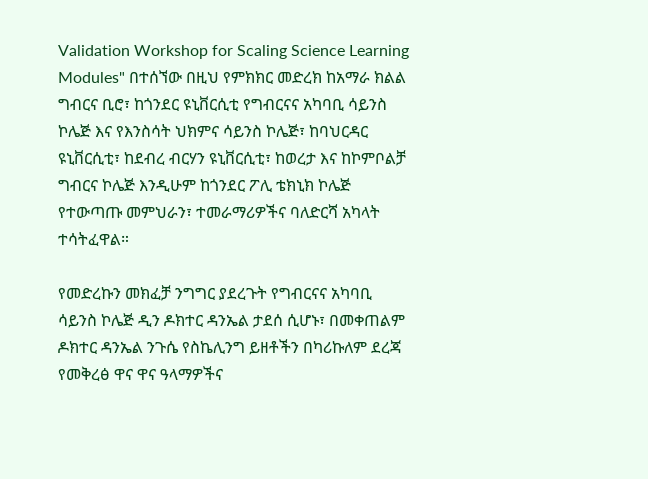Validation Workshop for Scaling Science Learning Modules" በተሰኘው በዚህ የምክክር መድረክ ከአማራ ክልል ግብርና ቢሮ፣ ከጎንደር ዩኒቨርሲቲ የግብርናና አካባቢ ሳይንስ ኮሌጅ እና የእንስሳት ህክምና ሳይንስ ኮሌጅ፣ ከባህርዳር ዩኒቨርሲቲ፣ ከደብረ ብርሃን ዩኒቨርሲቲ፣ ከወረታ እና ከኮምቦልቻ ግብርና ኮሌጅ እንዲሁም ከጎንደር ፖሊ ቴክኒክ ኮሌጅ የተውጣጡ መምህራን፣ ተመራማሪዎችና ባለድርሻ አካላት ተሳትፈዋል።

የመድረኩን መክፈቻ ንግግር ያደረጉት የግብርናና አካባቢ ሳይንስ ኮሌጅ ዲን ዶክተር ዳንኤል ታደሰ ሲሆኑ፣ በመቀጠልም ዶክተር ዳንኤል ንጉሴ የስኬሊንግ ይዘቶችን በካሪኩለም ደረጃ የመቅረፅ ዋና ዋና ዓላማዎችና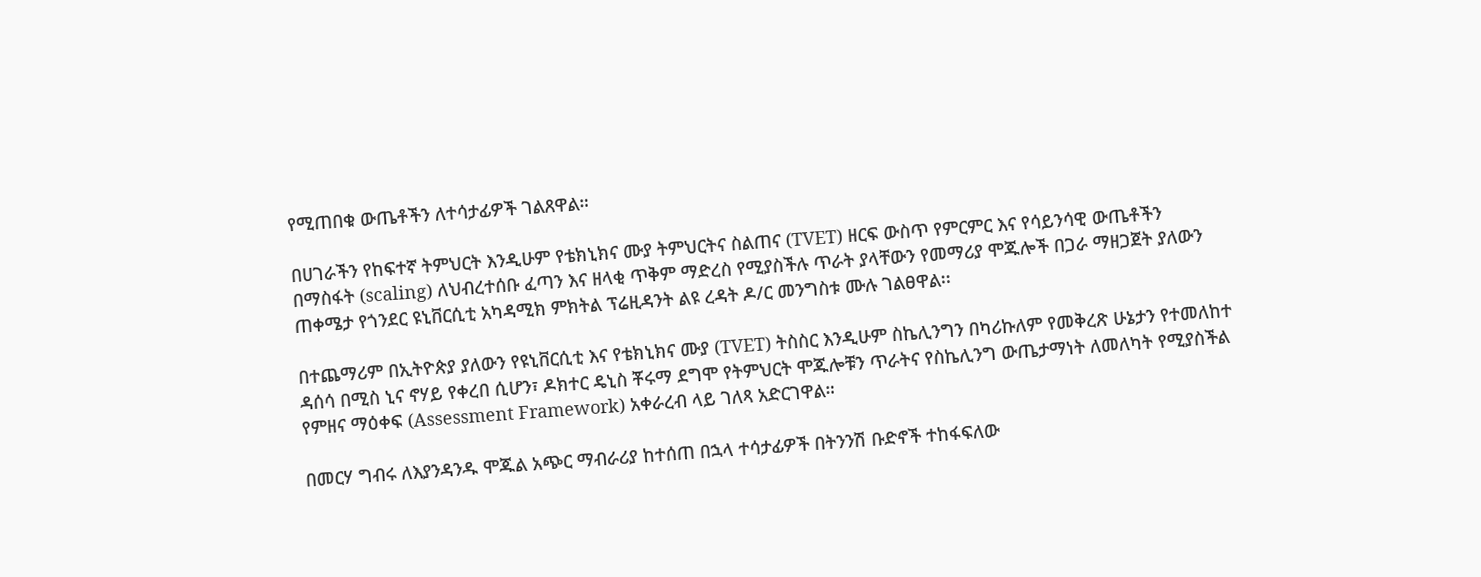የሚጠበቁ ውጤቶችን ለተሳታፊዎች ገልጸዋል።

በሀገራችን የከፍተኛ ትምህርት እንዲሁም የቴክኒክና ሙያ ትምህርትና ስልጠና (TVET) ዘርፍ ውስጥ የምርምር እና የሳይንሳዊ ውጤቶችን በማስፋት (scaling) ለህብረተሰቡ ፈጣን እና ዘላቂ ጥቅም ማድረስ የሚያስችሉ ጥራት ያላቸውን የመማሪያ ሞጁሎች በጋራ ማዘጋጀት ያለውን ጠቀሜታ የጎንደር ዩኒቨርሲቲ አካዳሚክ ምክትል ፕሬዚዳንት ልዩ ረዳት ዶ/ር መንግስቱ ሙሉ ገልፀዋል፡፡

በተጨማሪም በኢትዮጵያ ያለውን የዩኒቨርሲቲ እና የቴክኒክና ሙያ (TVET) ትስስር እንዲሁም ስኬሊንግን በካሪኩለም የመቅረጽ ሁኔታን የተመለከተ ዳሰሳ በሚስ ኒና ኖሃይ የቀረበ ሲሆን፣ ዶክተር ዴኒስ ቾሩማ ደግሞ የትምህርት ሞጁሎቹን ጥራትና የስኬሊንግ ውጤታማነት ለመለካት የሚያስችል የምዘና ማዕቀፍ (Assessment Framework) አቀራረብ ላይ ገለጻ አድርገዋል።

በመርሃ ግብሩ ለእያንዳንዱ ሞጁል አጭር ማብራሪያ ከተሰጠ በኋላ ተሳታፊዎች በትንንሽ ቡድኖች ተከፋፍለው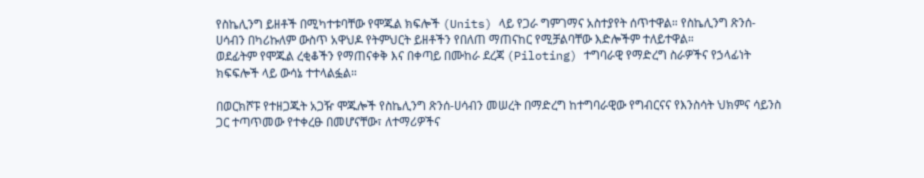የስኬሊንግ ይዘቶች በሚካተቱባቸው የሞጁል ክፍሎች (Units) ላይ የጋራ ግምገማና አስተያየት ሰጥተዋል። የስኬሊንግ ጽንሰ-ሀሳብን በካሪኩለም ውስጥ አዋህዶ የትምህርት ይዘቶችን የበለጠ ማጠናከር የሚቻልባቸው እድሎችም ተለይተዋል።
ወደፊትም የሞጁል ረቂቆችን የማጠናቀቅ እና በቀጣይ በሙከራ ደረጃ (Piloting) ተግባራዊ የማድረግ ስራዎችና የኃላፊነት ክፍፍሎች ላይ ውሳኔ ተተላልፏል።

በወርክሾፑ የተዘጋጁት አጋዥ ሞጁሎች የስኬሊንግ ጽንሰ-ሀሳብን መሠረት በማድረግ ከተግባራዊው የግብርናና የእንስሳት ህክምና ሳይንስ ጋር ተጣጥመው የተቀረፁ በመሆናቸው፣ ለተማሪዎችና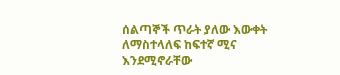ሰልጣኞች ጥራት ያለው እውቀት ለማስተላለፍ ከፍተኛ ሚና እንደሚኖራቸው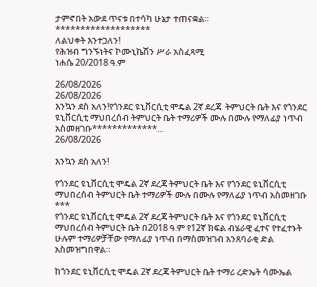ታምኖበት አውደ ጥናቱ በተሳካ ሁኔታ ተጠናቋል።
*******************
ለልህቀት እንተጋለን!
የሕዝብ ግንኙነትና ኮሙኒኬሽን ሥራ አስፈጻሚ
ነሐሴ 20/2018 ዓ.ም

26/08/2026
26/08/2026
እንኳን ደስ አለን!የጎንደር ዩኒቨርሲቲ ሞዴል 2ኛ ደረጃ  ትምህርት ቤት እና የጎንደር ዩኒቨርሲቲ ማህበረሰብ ትምህርት ቤት ተማሪዎች ሙሉ በሙሉ የማለፊያ ነጥብ አስመዘገቡ*************...
26/08/2026

እንኳን ደስ አለን!

የጎንደር ዩኒቨርሲቲ ሞዴል 2ኛ ደረጃ ትምህርት ቤት እና የጎንደር ዩኒቨርሲቲ ማህበረሰብ ትምህርት ቤት ተማሪዎች ሙሉ በሙሉ የማለፊያ ነጥብ አስመዘገቡ
***
የጎንደር ዩኒቨርሲቲ ሞዴል 2ኛ ደረጃ ትምህርት ቤት እና የጎንደር ዩኒቨርሲቲ ማህበረሰብ ትምህርት ቤት በ2018 ዓ.ም የ12ኛ ክፍል ብሄራዊ ፈተና የተፈተኑት ሁሉም ተማሪዎቻቸው የማለፊያ ነጥብ በማስመዝገብ አንጸባራቂ ድል አስመዝግበዋል።

ከጎንደር ዩኒቨርሲቲ ሞዴል 2ኛ ደረጃ ትምህርት ቤት ተማሪ ረድኤት ሳሙኤል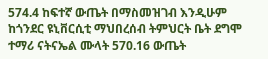574.4 ከፍተኛ ውጤት በማስመዝገብ እንዲሁም ከጎንደር ዩኒቨርሲቲ ማህበረሰብ ትምህርት ቤት ደግሞ ተማሪ ናትናኤል ሙላት 570.16 ውጤት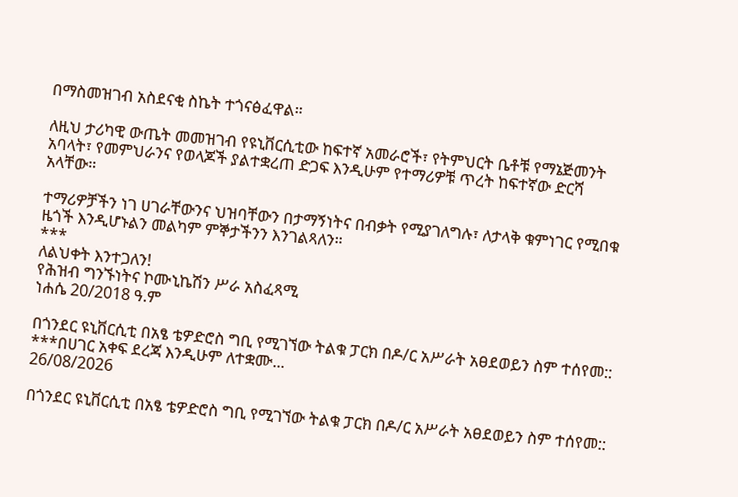በማስመዝገብ አስደናቂ ስኬት ተጎናፅፈዋል።

ለዚህ ታሪካዊ ውጤት መመዝገብ የዩኒቨርሲቲው ከፍተኛ አመራሮች፣ የትምህርት ቤቶቹ የማኔጅመንት አባላት፣ የመምህራንና የወላጆች ያልተቋረጠ ድጋፍ እንዲሁም የተማሪዎቹ ጥረት ከፍተኛው ድርሻ አላቸው።

ተማሪዎቻችን ነገ ሀገራቸውንና ህዝባቸውን በታማኝነትና በብቃት የሚያገለግሉ፣ ለታላቅ ቁምነገር የሚበቁ ዜጎች እንዲሆኑልን መልካም ምኞታችንን እንገልጻለን።
***
ለልህቀት እንተጋለን!
የሕዝብ ግንኙነትና ኮሙኒኬሽን ሥራ አስፈጻሚ
ነሐሴ 20/2018 ዓ.ም

በጎንደር ዩኒቨርሲቲ በአፄ ቴዎድሮስ ግቢ የሚገኘው ትልቁ ፓርክ በዶ/ር አሥራት አፀደወይን ስም ተሰየመ:: ***በሀገር አቀፍ ደረጃ እንዲሁም ለተቋሙ...
26/08/2026

በጎንደር ዩኒቨርሲቲ በአፄ ቴዎድሮስ ግቢ የሚገኘው ትልቁ ፓርክ በዶ/ር አሥራት አፀደወይን ስም ተሰየመ::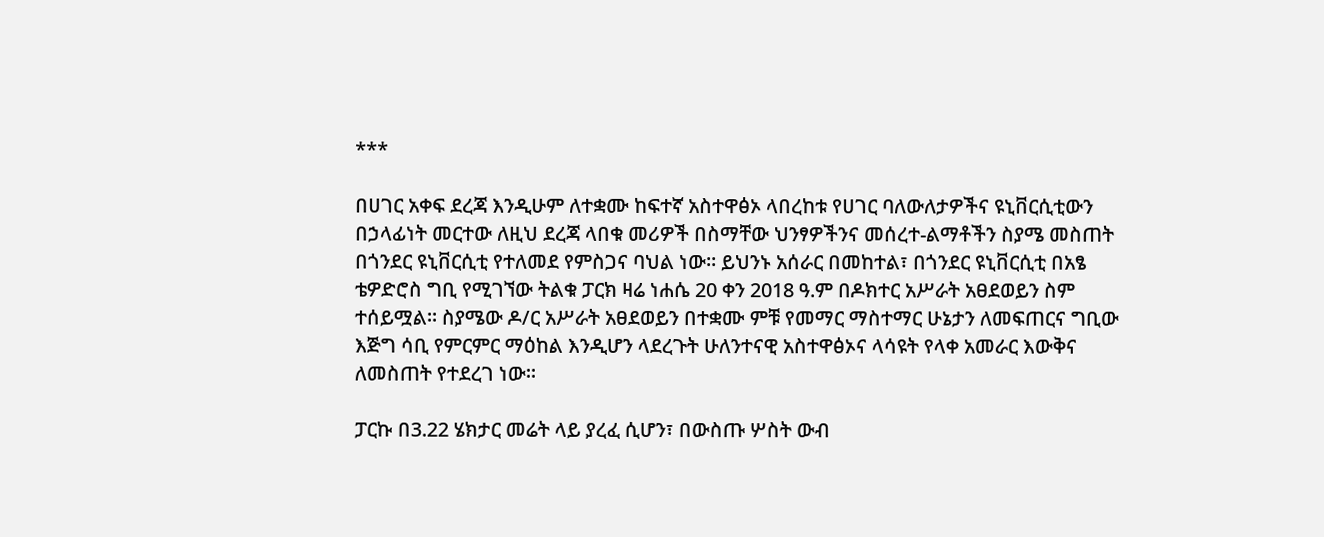***

በሀገር አቀፍ ደረጃ እንዲሁም ለተቋሙ ከፍተኛ አስተዋፅኦ ላበረከቱ የሀገር ባለውለታዎችና ዩኒቨርሲቲውን በኃላፊነት መርተው ለዚህ ደረጃ ላበቁ መሪዎች በስማቸው ህንፃዎችንና መሰረተ-ልማቶችን ስያሜ መስጠት በጎንደር ዩኒቨርሲቲ የተለመደ የምስጋና ባህል ነው። ይህንኑ አሰራር በመከተል፣ በጎንደር ዩኒቨርሲቲ በአፄ ቴዎድሮስ ግቢ የሚገኘው ትልቁ ፓርክ ዛሬ ነሐሴ 20 ቀን 2018 ዓ.ም በዶክተር አሥራት አፀደወይን ስም ተሰይሟል። ስያሜው ዶ/ር አሥራት አፀደወይን በተቋሙ ምቹ የመማር ማስተማር ሁኔታን ለመፍጠርና ግቢው እጅግ ሳቢ የምርምር ማዕከል እንዲሆን ላደረጉት ሁለንተናዊ አስተዋፅኦና ላሳዩት የላቀ አመራር እውቅና ለመስጠት የተደረገ ነው።

ፓርኩ በ3.22 ሄክታር መሬት ላይ ያረፈ ሲሆን፣ በውስጡ ሦስት ውብ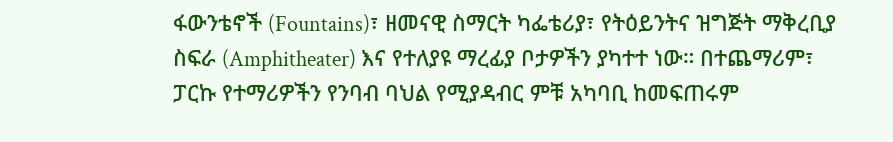ፋውንቴኖች (Fountains)፣ ዘመናዊ ስማርት ካፌቴሪያ፣ የትዕይንትና ዝግጅት ማቅረቢያ ስፍራ (Amphitheater) እና የተለያዩ ማረፊያ ቦታዎችን ያካተተ ነው። በተጨማሪም፣ ፓርኩ የተማሪዎችን የንባብ ባህል የሚያዳብር ምቹ አካባቢ ከመፍጠሩም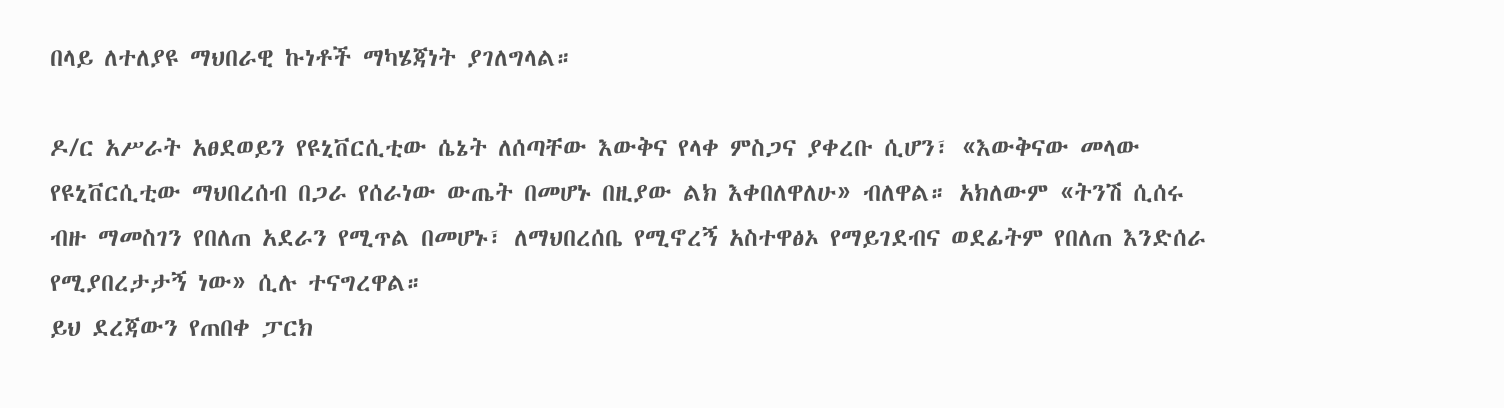በላይ ለተለያዩ ማህበራዊ ኩነቶች ማካሄጃነት ያገለግላል።

ዶ/ር አሥራት አፀደወይን የዩኒቨርሲቲው ሴኔት ለሰጣቸው እውቅና የላቀ ምስጋና ያቀረቡ ሲሆን፣ «እውቅናው መላው የዩኒቨርሲቲው ማህበረሰብ በጋራ የሰራነው ውጤት በመሆኑ በዚያው ልክ እቀበለዋለሁ» ብለዋል። አክለውም «ትንሽ ሲሰሩ ብዙ ማመስገን የበለጠ አደራን የሚጥል በመሆኑ፣ ለማህበረሰቤ የሚኖረኝ አስተዋፅኦ የማይገደብና ወደፊትም የበለጠ እንድሰራ የሚያበረታታኝ ነው» ሲሉ ተናግረዋል።
ይህ ደረጃውን የጠበቀ ፓርክ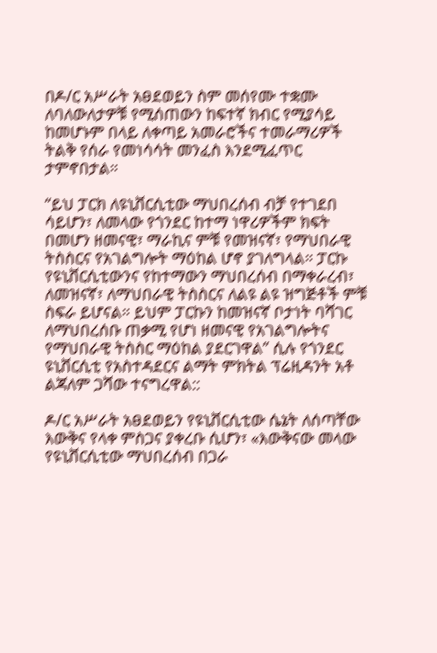በዶ/ር አሥራት አፀደወይን ስም መሰየሙ ተቋሙ ለባለውለታዎቹ የሚሰጠውን ከፍተኛ ክብር የሚያሳይ ከመሆኑም በላይ ለቀጣይ አመራሮችና ተመራማሪዎች ትልቅ የሰራ የመነሳሳት መንፈስ እንደሚፈጥር ታምኖበታል።

“ይህ ፓርክ ለዩኒቨርሲቲው ማህበረሰብ ብቻ የተገደበ ሳይሆን፣ ለመላው የጎንደር ከተማ ነዋሪዎችም ክፍት በመሆን ዘመናዊ፣ ማራኪና ምቹ የመዝናኛ፣ የማህበራዊ ትስስርና የአገልግሎት ማዕከል ሆኖ ያገለግላል። ፓርኩ የዩኒቨርሲቲውንና የከተማውን ማህበረሰብ በማቀራረብ፣ ለመዝናኛ፣ ለማህበራዊ ትስስርና ለልዩ ልዩ ዝግጅቶች ምቹ ስፍራ ይሆናል። ይህም ፓርኩን ከመዝናኛ ቦታነት ባሻገር ለማህበረሰቡ ጠቃሚ የሆነ ዘመናዊ የአገልግሎትና የማህበራዊ ትስስር ማዕከል ያደርገዋል” ሲሉ የጎንደር ዩኒቨርሲቲ የአስተዳደርና ልማት ምክትል ፕሬዚዳንት አቶ ልጃለም ጋሻው ተናግረዋል::

ዶ/ር አሥራት አፀደወይን የዩኒቨርሲቲው ሴኔት ለሰጣቸው እውቅና የላቀ ምስጋና ያቀረቡ ሲሆን፣ «እውቅናው መላው የዩኒቨርሲቲው ማህበረሰብ በጋራ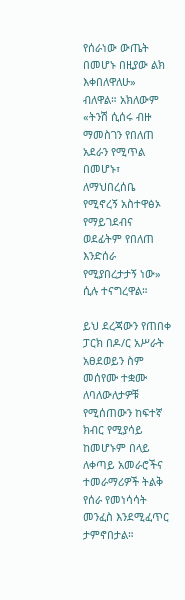የሰራነው ውጤት በመሆኑ በዚያው ልክ እቀበለዋለሁ» ብለዋል። አክለውም «ትንሽ ሲሰሩ ብዙ ማመስገን የበለጠ አደራን የሚጥል በመሆኑ፣ ለማህበረሰቤ የሚኖረኝ አስተዋፅኦ የማይገደብና ወደፊትም የበለጠ እንድሰራ የሚያበረታታኝ ነው» ሲሉ ተናግረዋል።

ይህ ደረጃውን የጠበቀ ፓርክ በዶ/ር አሥራት አፀደወይን ስም መሰየሙ ተቋሙ ለባለውለታዎቹ የሚሰጠውን ከፍተኛ ክብር የሚያሳይ ከመሆኑም በላይ ለቀጣይ አመራሮችና ተመራማሪዎች ትልቅ የሰራ የመነሳሳት መንፈስ እንደሚፈጥር ታምኖበታል።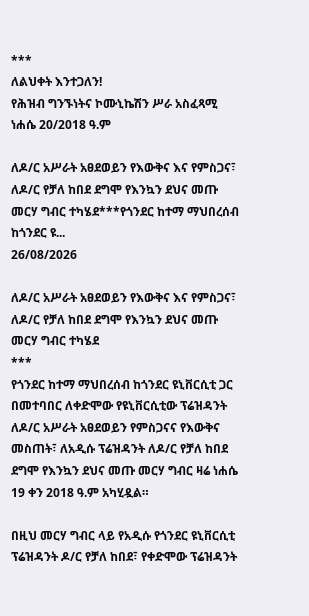***
ለልህቀት እንተጋለን!
የሕዝብ ግንኙነትና ኮሙኒኬሽን ሥራ አስፈጻሚ
ነሐሴ 20/2018 ዓ.ም

ለዶ/ር አሥራት አፀደወይን የእውቅና እና የምስጋና፣ ለዶ/ር የቻለ ከበደ ደግሞ የእንኳን ደህና መጡ መርሃ ግብር ተካሄደ***የጎንደር ከተማ ማህበረሰብ ከጎንደር ዩ...
26/08/2026

ለዶ/ር አሥራት አፀደወይን የእውቅና እና የምስጋና፣ ለዶ/ር የቻለ ከበደ ደግሞ የእንኳን ደህና መጡ መርሃ ግብር ተካሄደ
***
የጎንደር ከተማ ማህበረሰብ ከጎንደር ዩኒቨርሲቲ ጋር በመተባበር ለቀድሞው የዩኒቨርሲቲው ፕሬዝዳንት ለዶ/ር አሥራት አፀደወይን የምስጋናና የእውቅና መስጠት፣ ለአዲሱ ፕሬዝዳንት ለዶ/ር የቻለ ከበደ ደግሞ የእንኳን ደህና መጡ መርሃ ግብር ዛሬ ነሐሴ 19 ቀን 2018 ዓ.ም አካሂዷል።

በዚህ መርሃ ግብር ላይ የአዲሱ የጎንደር ዩኒቨርሲቲ ፕሬዝዳንት ዶ/ር የቻለ ከበደ፣ የቀድሞው ፕሬዝዳንት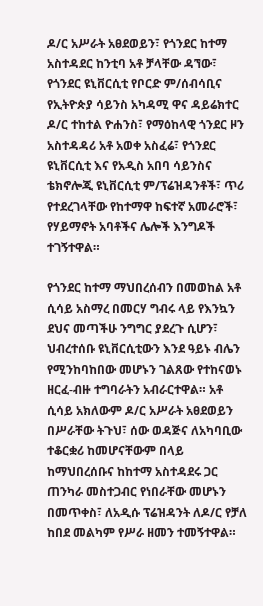ዶ/ር አሥራት አፀደወይን፣ የጎንደር ከተማ አስተዳደር ከንቲባ አቶ ቻላቸው ዳኘው፣ የጎንደር ዩኒቨርሲቲ የቦርድ ም/ሰብሳቢና የኢትዮጵያ ሳይንስ አካዳሚ ዋና ዳይሬክተር ዶ/ር ተከተል ዮሐንስ፣ የማዕከላዊ ጎንደር ዞን አስተዳዳሪ አቶ አወቀ አስፈሬ፣ የጎንደር ዩኒቨርሲቲ እና የአዲስ አበባ ሳይንስና ቴክኖሎጂ ዩኒቨርሲቲ ም/ፕሬዝዳንቶች፣ ጥሪ የተደረገላቸው የከተማዋ ከፍተኛ አመራሮች፣ የሃይማኖት አባቶችና ሌሎች እንግዶች ተገኝተዋል።

የጎንደር ከተማ ማህበረሰብን በመወከል አቶ ሲሳይ አስማረ በመርሃ ግብሩ ላይ የእንኳን ደህና መጣችሁ ንግግር ያደረጉ ሲሆን፣ ህብረተሰቡ ዩኒቨርሲቲውን እንደ ዓይኑ ብሌን የሚንከባከበው መሆኑን ገልጸው የተከናወኑ ዘርፈ-ብዙ ተግባራትን አብራርተዋል። አቶ ሲሳይ አክለውም ዶ/ር አሥራት አፀደወይን በሥራቸው ትጉህ፣ ሰው ወዳጅና ለአካባቢው ተቆርቋሪ ከመሆናቸውም በላይ ከማህበረሰቡና ከከተማ አስተዳደሩ ጋር ጠንካራ መስተጋብር የነበራቸው መሆኑን በመጥቀስ፣ ለአዲሱ ፕሬዝዳንት ለዶ/ር የቻለ ከበደ መልካም የሥራ ዘመን ተመኝተዋል።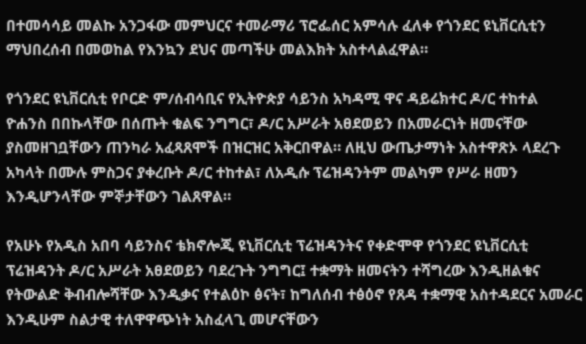በተመሳሳይ መልኩ አንጋፋው መምህርና ተመራማሪ ፕሮፌሰር አምሳሉ ፈለቀ የጎንደር ዩኒቨርሲቲን ማህበረሰብ በመወከል የእንኳን ደህና መጣችሁ መልእክት አስተላልፈዋል።

የጎንደር ዩኒቨርሲቲ የቦርድ ም/ሰብሳቢና የኢትዮጵያ ሳይንስ አካዳሚ ዋና ዳይሬክተር ዶ/ር ተከተል ዮሐንስ በበኩላቸው በሰጡት ቁልፍ ንግግር፣ ዶ/ር አሥራት አፀደወይን በአመራርነት ዘመናቸው ያስመዘገቧቸውን ጠንካራ አፈጻጸሞች በዝርዝር አቅርበዋል። ለዚህ ውጤታማነት አስተዋጽኦ ላደረጉ አካላት በሙሉ ምስጋና ያቀረቡት ዶ/ር ተከተል፣ ለአዲሱ ፕሬዝዳንትም መልካም የሥራ ዘመን እንዲሆንላቸው ምኞታቸውን ገልጸዋል።

የአሁኑ የአዲስ አበባ ሳይንስና ቴክኖሎጂ ዩኒቨርሲቲ ፕሬዝዳንትና የቀድሞዋ የጎንደር ዩኒቨርሲቲ ፕሬዝዳንት ዶ/ር አሥራት አፀደወይን ባደረጉት ንግግር፤ ተቋማት ዘመናትን ተሻግረው እንዲዘልቁና የትውልድ ቅብብሎሻቸው እንዲቃና የተልዕኮ ፅናት፣ ከግለሰብ ተፅዕኖ የጸዳ ተቋማዊ አስተዳደርና አመራር እንዲሁም ስልታዊ ተለዋዋጭነት አስፈላጊ መሆናቸውን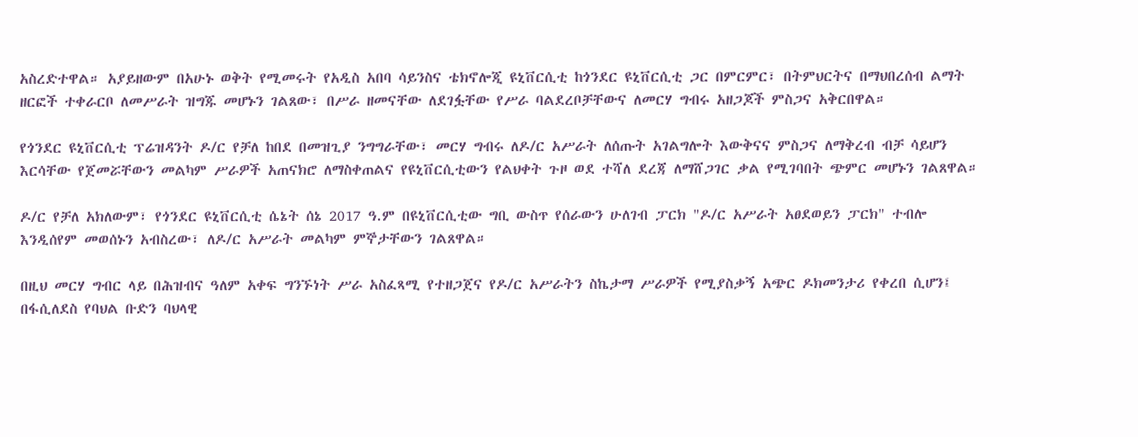አስረድተዋል። አያይዘውም በአሁኑ ወቅት የሚመሩት የአዲስ አበባ ሳይንስና ቴክኖሎጂ ዩኒቨርሲቲ ከጎንደር ዩኒቨርሲቲ ጋር በምርምር፣ በትምህርትና በማህበረሰብ ልማት ዘርፎች ተቀራርቦ ለመሥራት ዝግጁ መሆኑን ገልጸው፣ በሥራ ዘመናቸው ለደገፏቸው የሥራ ባልደረቦቻቸውና ለመርሃ ግብሩ አዘጋጆች ምስጋና አቅርበዋል።

የጎንደር ዩኒቨርሲቲ ፕሬዝዳንት ዶ/ር የቻለ ከበደ በመዝጊያ ንግግራቸው፣ መርሃ ግብሩ ለዶ/ር አሥራት ለሰጡት አገልግሎት እውቅናና ምስጋና ለማቅረብ ብቻ ሳይሆን እርሳቸው የጀመሯቸውን መልካም ሥራዎች አጠናክሮ ለማስቀጠልና የዩኒቨርሲቲውን የልህቀት ጉዞ ወደ ተሻለ ደረጃ ለማሸጋገር ቃል የሚገባበት ጭምር መሆኑን ገልጸዋል።

ዶ/ር የቻለ አክለውም፣ የጎንደር ዩኒቨርሲቲ ሴኔት ሰኔ 2017 ዓ.ም በዩኒቨርሲቲው ግቢ ውስጥ የሰራውን ሁለገብ ፓርክ "ዶ/ር አሥራት አፀደወይን ፓርክ" ተብሎ እንዲሰየም መወሰኑን አብስረው፣ ለዶ/ር አሥራት መልካም ምኞታቸውን ገልጸዋል።

በዚህ መርሃ ግብር ላይ በሕዝብና ዓለም አቀፍ ግንኙነት ሥራ አስፈጻሚ የተዘጋጀና የዶ/ር አሥራትን ስኬታማ ሥራዎች የሚያስቃኝ አጭር ዶክመንታሪ የቀረበ ሲሆን፤ በፋሲለደስ የባህል ቡድን ባህላዊ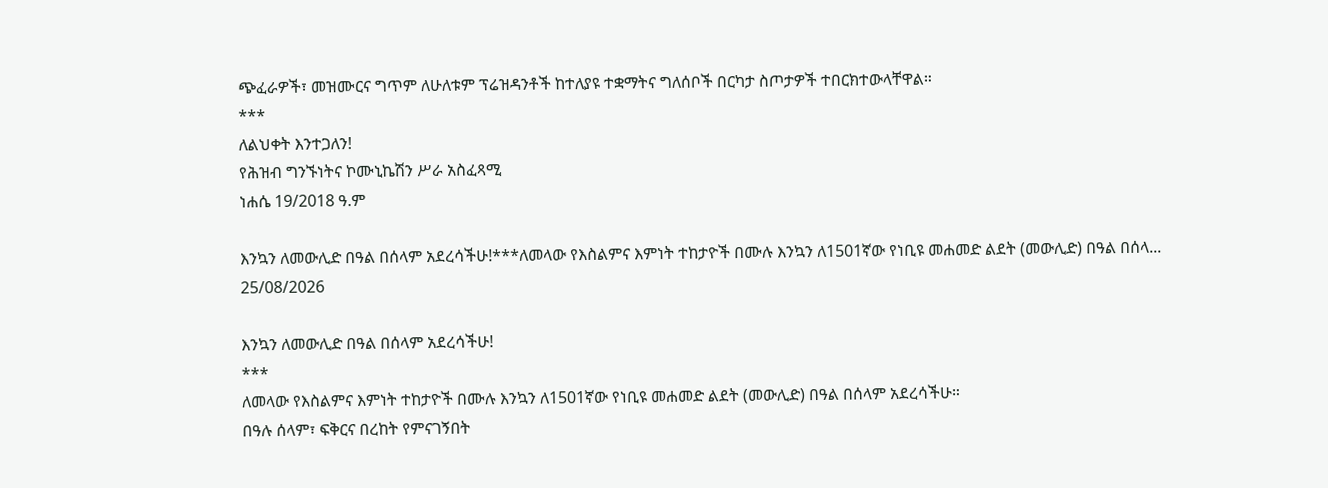ጭፈራዎች፣ መዝሙርና ግጥም ለሁለቱም ፕሬዝዳንቶች ከተለያዩ ተቋማትና ግለሰቦች በርካታ ስጦታዎች ተበርክተውላቸዋል።
***
ለልህቀት እንተጋለን!
የሕዝብ ግንኙነትና ኮሙኒኬሽን ሥራ አስፈጻሚ
ነሐሴ 19/2018 ዓ.ም

እንኳን ለመውሊድ በዓል በሰላም አደረሳችሁ!***ለመላው የእስልምና እምነት ተከታዮች በሙሉ እንኳን ለ1501ኛው የነቢዩ መሐመድ ልደት (መውሊድ) በዓል በሰላ...
25/08/2026

እንኳን ለመውሊድ በዓል በሰላም አደረሳችሁ!
***
ለመላው የእስልምና እምነት ተከታዮች በሙሉ እንኳን ለ1501ኛው የነቢዩ መሐመድ ልደት (መውሊድ) በዓል በሰላም አደረሳችሁ።
በዓሉ ሰላም፣ ፍቅርና በረከት የምናገኝበት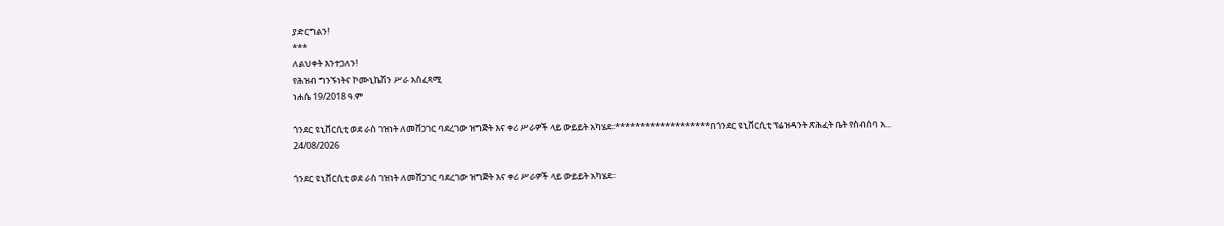ያድርግልን!
***
ለልህቀት እንተጋለን!
የሕዝብ ግንኙነትና ኮሙኒኬሽን ሥራ አስፈጻሚ
ነሐሴ 19/2018 ዓ.ም

ጎንደር ዩኒቨርሲቲ ወደ ራስ ገዝነት ለመሸጋገር ባደረገው ዝግጅት እና ቀሪ ሥራዎች ላይ ውይይት አካሄደ፡፡*******************በጎንደር ዩኒቨርሲቲ ፕሬዝዳንት ጽሕፈት ቤት የስብሰባ አ...
24/08/2026

ጎንደር ዩኒቨርሲቲ ወደ ራስ ገዝነት ለመሸጋገር ባደረገው ዝግጅት እና ቀሪ ሥራዎች ላይ ውይይት አካሄደ፡፡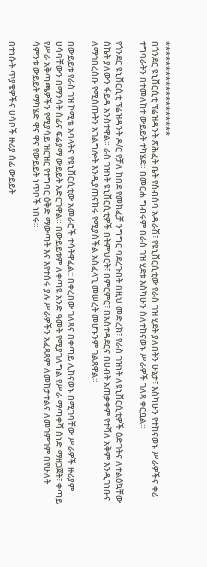*******************
በጎንደር ዩኒቨርሲቲ ፕሬዝዳንት ጽሕፈት ቤት የስብሰባ አዳራሽ፣ የዩኒቨርሲቲው የራስ ገዝ ሂደት ያለበትን ሁኔታ፣ እስካሁን የተከናወኑ ሥራዎችና ቀሪ ተግባራትን በተመለከተ ውይይት ተካሄደ። በመርሐ ግብሩም በራስ ገዝ ሂደቱ እስካሁን ስለተከናወኑ ሥራዎች ገለጻ ቀርቧል።

የጎንደር ዩኒቨርሲቲ ፕሬዝዳንት ዶ/ር የቻለ ከበደ የመክፈቻ ንግግር ባደረጉበት በዚህ መድረክ፣ የራስ ገዝነት ለዩኒቨርሲቲዎች ዕድገትና ለተልዕኳቸው ስኬት ያለውን ፋይዳ አንስተዋል። ራስ ገዝነት ዩኒቨርሲቲዎች በትምህርት፣ በምርምር፣ በአስተዳደርና በሀብት አጠቃቀም የተሻለ አቅም እንዲገነቡና ለማኅበረሰቡ የሚሰጡትን አገልግሎት እንዲያጠናክሩ የሚያስችል አስፈላጊ መሠረት መሆኑንም ገልጸዋል።

በውይይቱ የራስ ገዝ ኮሚቴ አባላትና የዩኒቨርሲቲው አመራሮች ተሳትዋፈል:: በቀረበው ገለጻና በቀጣይ ሊከናወኑ በሚገባቸው ሥራዎች ዙሪያም ሀሳባቸውን በማንሳት ሰፊና ፍሬያማ ውይይት አድርገዋል። በውይይቱም ለቀጣዩ አንድ ዓመት የሚያገለግል የሥራ ማጣቀሻ ሰነድ ማዘጋጀት፣ ቀጣይ የሥራ አቅጣጫዎችን የሚያሳይ ዝርዝር የተግባር ዕቅድ ማውጣት እና እየተሰሩ ያሉ ሥራዎችን አፈጻጸም ለመከታተልና ለመገምገም በየሁለት ሳምንቱ ውይይት ማካሄድ ዋና ዋና የውይይት ነጥቦች ነበሩ።

በተነሱት ጥያቄዎችና ሀሳቦች ዙሪያ ሰፊ ውይይት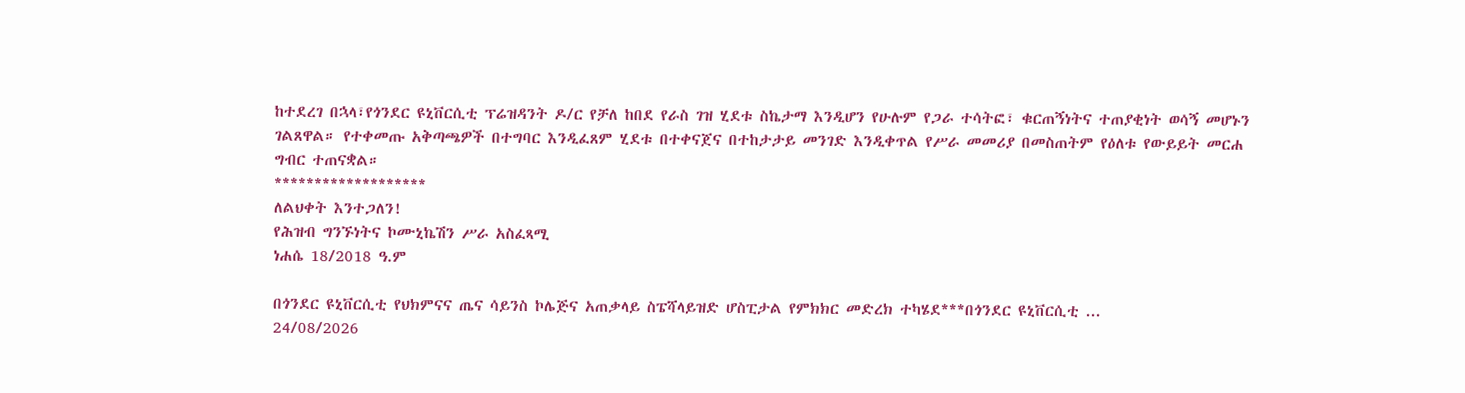ከተደረገ በኋላ፣የጎንደር ዩኒቨርሲቲ ፕሬዝዳንት ዶ/ር የቻለ ከበደ የራስ ገዝ ሂደቱ ስኬታማ እንዲሆን የሁሉም የጋራ ተሳትፎ፣ ቁርጠኝነትና ተጠያቂነት ወሳኝ መሆኑን ገልጸዋል። የተቀመጡ አቅጣጫዎች በተግባር እንዲፈጸም ሂደቱ በተቀናጀና በተከታታይ መንገድ እንዲቀጥል የሥራ መመሪያ በመስጠትም የዕለቱ የውይይት መርሐ ግብር ተጠናቋል።
*******************
ለልህቀት እንተጋለን!
የሕዝብ ግንኙነትና ኮሙኒኬሽን ሥራ አስፈጻሚ
ነሐሴ 18/2018 ዓ.ም

በጎንደር ዩኒቨርሲቲ የህክምናና ጤና ሳይንስ ኮሌጅና አጠቃላይ ስፔሻላይዝድ ሆስፒታል የምክክር መድረክ ተካሄደ***በጎንደር ዩኒቨርሲቲ ...
24/08/2026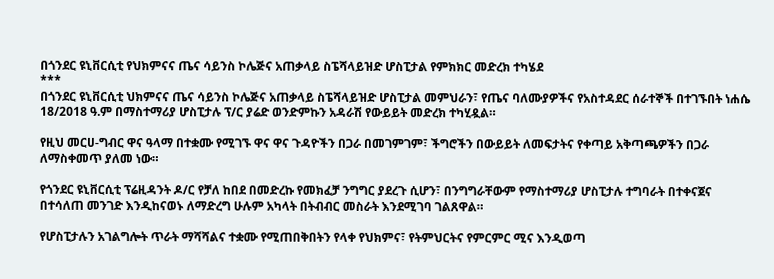በጎንደር ዩኒቨርሲቲ የህክምናና ጤና ሳይንስ ኮሌጅና አጠቃላይ ስፔሻላይዝድ ሆስፒታል የምክክር መድረክ ተካሄደ
***
በጎንደር ዩኒቨርሲቲ ህክምናና ጤና ሳይንስ ኮሌጅና አጠቃላይ ስፔሻላይዝድ ሆስፒታል መምህራን፣ የጤና ባለሙያዎችና የአስተዳደር ሰራተኞች በተገኙበት ነሐሴ 18/2018 ዓ.ም በማስተማሪያ ሆስፒታሉ ፕ/ር ያሬድ ወንድምኩን አዳራሽ የውይይት መድረክ ተካሂዷል።

የዚህ መርሀ-ግብር ዋና ዓላማ በተቋሙ የሚገኙ ዋና ዋና ጉዳዮችን በጋራ በመገምገም፣ ችግሮችን በውይይት ለመፍታትና የቀጣይ አቅጣጫዎችን በጋራ ለማስቀመጥ ያለመ ነው።

የጎንደር ዩኒቨርሲቲ ፕሬዚዳንት ዶ/ር የቻለ ከበደ በመድረኩ የመክፈቻ ንግግር ያደረጉ ሲሆን፣ በንግግራቸውም የማስተማሪያ ሆስፒታሉ ተግባራት በተቀናጀና በተሳለጠ መንገድ እንዲከናወኑ ለማድረግ ሁሉም አካላት በትብብር መስራት እንደሚገባ ገልጸዋል።

የሆስፒታሉን አገልግሎት ጥራት ማሻሻልና ተቋሙ የሚጠበቅበትን የላቀ የህክምና፣ የትምህርትና የምርምር ሚና እንዲወጣ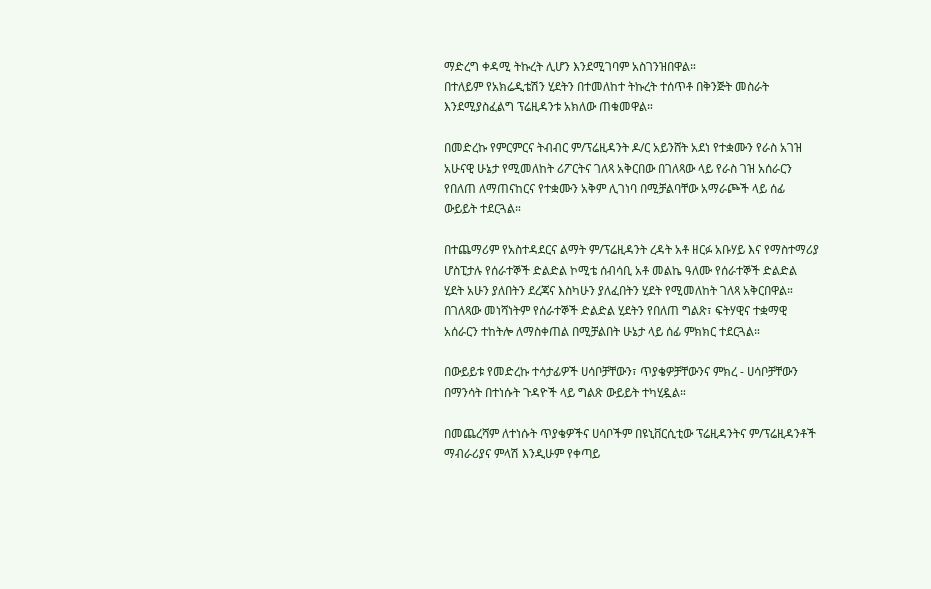ማድረግ ቀዳሚ ትኩረት ሊሆን እንደሚገባም አስገንዝበዋል።
በተለይም የአክሬዲቴሽን ሂደትን በተመለከተ ትኩረት ተሰጥቶ በቅንጅት መስራት እንደሚያስፈልግ ፕሬዚዳንቱ አክለው ጠቁመዋል።

በመድረኩ የምርምርና ትብብር ም/ፕሬዚዳንት ዶ/ር አይንሸት አደነ የተቋሙን የራስ አገዝ አሁናዊ ሁኔታ የሚመለከት ሪፖርትና ገለጻ አቅርበው በገለጻው ላይ የራስ ገዝ አሰራርን የበለጠ ለማጠናከርና የተቋሙን አቅም ሊገነባ በሚቻልባቸው አማራጮች ላይ ሰፊ ውይይት ተደርጓል።

በተጨማሪም የአስተዳደርና ልማት ም/ፕሬዚዳንት ረዳት አቶ ዘርፉ አቡሃይ እና የማስተማሪያ ሆስፒታሉ የሰራተኞች ድልድል ኮሚቴ ሰብሳቢ አቶ መልኬ ዓለሙ የሰራተኞች ድልድል ሂደት አሁን ያለበትን ደረጃና እስካሁን ያለፈበትን ሂደት የሚመለከት ገለጻ አቅርበዋል። በገለጻው መነሻነትም የሰራተኞች ድልድል ሂደትን የበለጠ ግልጽ፣ ፍትሃዊና ተቋማዊ አሰራርን ተከትሎ ለማስቀጠል በሚቻልበት ሁኔታ ላይ ሰፊ ምክክር ተደርጓል።

በውይይቱ የመድረኩ ተሳታፊዎች ሀሳቦቻቸውን፣ ጥያቄዎቻቸውንና ምክረ - ሀሳቦቻቸውን በማንሳት በተነሱት ጉዳዮች ላይ ግልጽ ውይይት ተካሂዷል።

በመጨረሻም ለተነሱት ጥያቄዎችና ሀሳቦችም በዩኒቨርሲቲው ፕሬዚዳንትና ም/ፕሬዚዳንቶች ማብራሪያና ምላሽ እንዲሁም የቀጣይ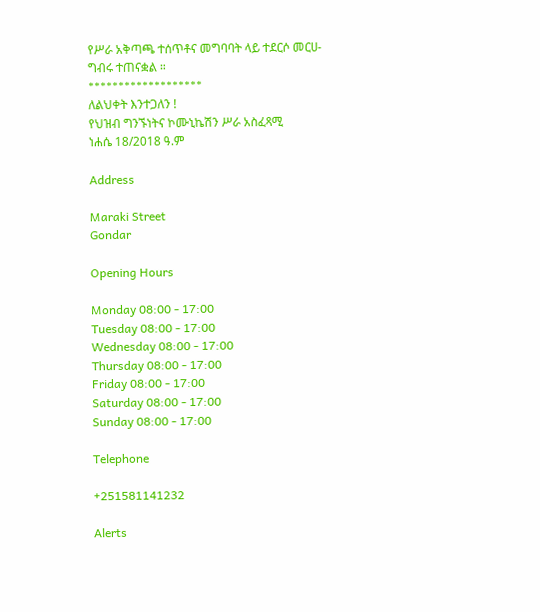የሥራ አቅጣጫ ተሰጥቶና መግባባት ላይ ተደርሶ መርሀ-ግብሩ ተጠናቋል ።
*******************
ለልህቀት እንተጋለን !
የህዝብ ግንኙነትና ኮሙኒኬሽን ሥራ አስፈጻሚ
ነሐሴ 18/2018 ዓ.ም

Address

Maraki Street
Gondar

Opening Hours

Monday 08:00 - 17:00
Tuesday 08:00 - 17:00
Wednesday 08:00 - 17:00
Thursday 08:00 - 17:00
Friday 08:00 - 17:00
Saturday 08:00 - 17:00
Sunday 08:00 - 17:00

Telephone

+251581141232

Alerts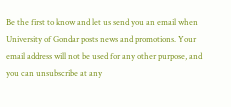Be the first to know and let us send you an email when University of Gondar posts news and promotions. Your email address will not be used for any other purpose, and you can unsubscribe at any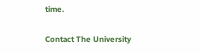time.

Contact The University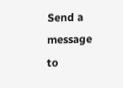Send a message to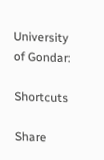University of Gondar:

Shortcuts

Share